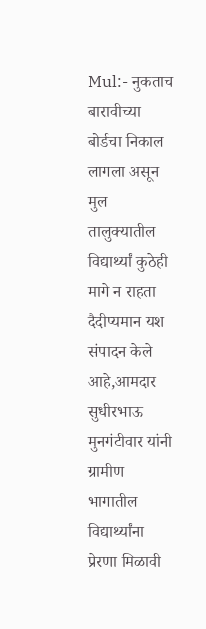Mul:- नुकताच बारावीच्या बोर्डचा निकाल लागला असून मुल तालुक्यातील विद्यार्थ्यां कुठेही मागे न राहता दैदीप्यमान यश संपादन केले आहे,आमदार सुधीरभाऊ मुनगंटीवार यांनी ग्रामीण भागातील विद्यार्थ्यांना प्रेरणा मिळावी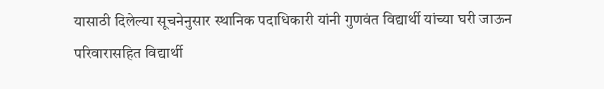यासाठी दिलेल्या सूचनेनुसार स्थानिक पदाधिकारी यांनी गुणवंत विद्यार्थी यांच्या घरी जाऊन परिवारासहित विद्यार्थी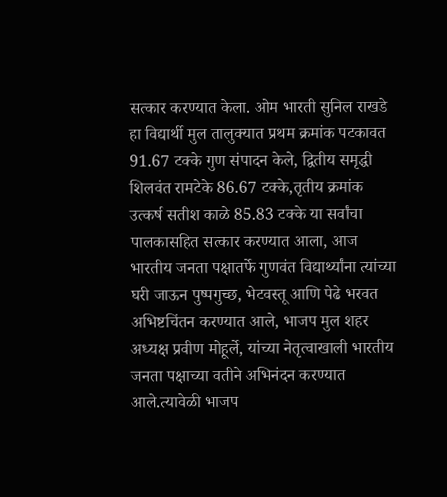सत्कार करण्यात केला. ओम भारती सुनिल राखडे हा विद्यार्थी मुल तालुक्यात प्रथम क्रमांक पटकावत 91.67 टक्के गुण संपादन केले, द्वितीय समृद्धी शिलवंत रामटेके 86.67 टक्के,तृतीय क्रमांक उत्कर्ष सतीश काळे 85.83 टक्के या सर्वांचा पालकासहित सत्कार करण्यात आला, आज भारतीय जनता पक्षातर्फे गुणवंत विद्यार्थ्यांना त्यांच्या घरी जाऊन पुष्पगुच्छ, भेटवस्तू आणि पेढे भरवत अभिष्टचिंतन करण्यात आले, भाजप मुल शहर अध्यक्ष प्रवीण मोहूर्ले, यांच्या नेतृत्वाखाली भारतीय जनता पक्षाच्या वतीने अभिनंदन करण्यात आले.त्यावेळी भाजप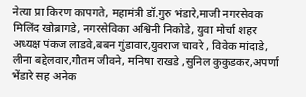नेत्या प्रा किरण कापगते, महामंत्री डॉ.गुरु भंडारे,माजी नगरसेवक मिलिंद खोब्रागडे, नगरसेविका अश्विनी निकोडे, युवा मोर्चा शहर अध्यक्ष पंकज लाडवे,बबन गुंडावार,युवराज चावरे , विवेक मांदाडे, लीना बद्देलवार,गौतम जीवने, मनिषा राखडे ,सुनिल कुकुडकर,अपर्णा भेंडारे सह अनेक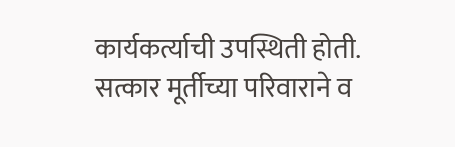कार्यकर्त्याची उपस्थिती होती.
सत्कार मूर्तीच्या परिवाराने व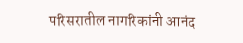परिसरातील नागरिकांनी आनंद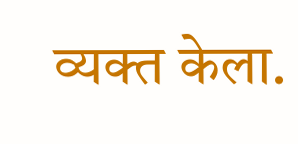व्यक्त केला.